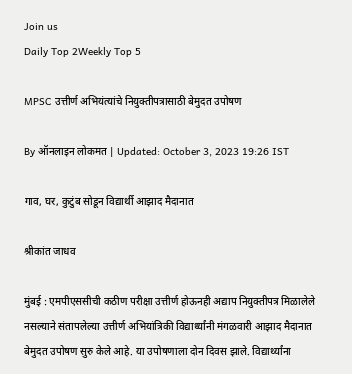Join us
Daily Top 2Weekly Top 5

MPSC उत्तीर्ण अभियंत्यांचे नियुक्तीपत्रासाठी बेमुदत उपोषण

By ऑनलाइन लोकमत | Updated: October 3, 2023 19:26 IST

गाव, घर, कुटुंब सोडून विद्यार्थी आझाद मैदानात

श्रीकांत जाधव

मुंबई : एमपीएससीची कठीण परीक्षा उत्तीर्ण होऊनही अद्याप नियुक्तीपत्र मिळालेले नसल्याने संतापलेल्या उत्तीर्ण अभियांत्रिकी विद्यार्थ्यांनी मंगळवारी आझाद मैदानात बेमुदत उपोषण सुरु केले आहे. या उपोषणाला दोन दिवस झाले. विद्यार्थ्यांना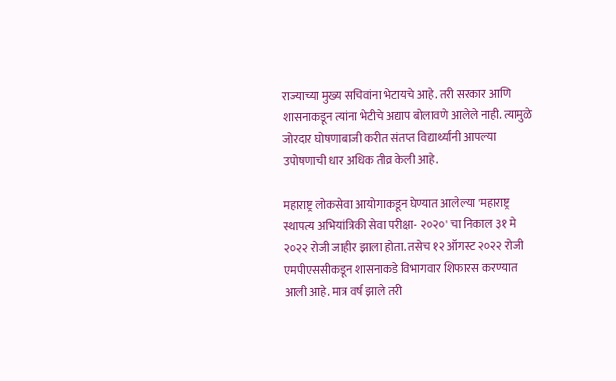राज्याच्या मुख्य सचिवांना भेटायचे आहे. तरी सरकार आणि शासनाकडून त्यांना भेटीचे अद्याप बोलावणे आलेले नाही. त्यामुळे जोरदार घोषणाबाजी करीत संतप्त विद्यार्थ्यांनी आपल्या उपोषणाची धार अधिक तीव्र केली आहे.

महाराष्ट्र लोकसेवा आयोगाकडून घेण्यात आलेल्या 'महाराष्ट्र स्थापत्य अभियांत्रिकी सेवा परीक्षा- २०२०' चा निकाल ३१ मे २०२२ रोजी जाहीर झाला होता. तसेच १२ ऑगस्ट २०२२ रोजी एमपीएससीकडून शासनाकडे विभागवार शिफारस करण्यात आली आहे. मात्र वर्ष झाले तरी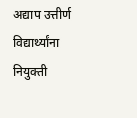अद्याप उत्तीर्ण विद्यार्थ्यांना नियुक्ती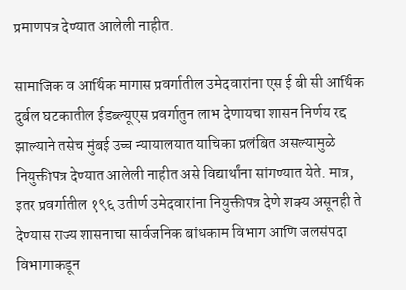प्रमाणपत्र देण्यात आलेली नाहीत.

सामाजिक व आर्थिक मागास प्रवर्गातील उमेदवारांना एस ई बी सी आर्थिक दुर्बल घटकातील ईडब्ल्यूएस प्रवर्गातुन लाभ देणायचा शासन निर्णय रद्द झाल्याने तसेच मुंबई उच्च न्यायालयात याचिका प्रलंबित असल्यामुळे नियुक्तीपत्र देण्यात आलेली नाहीत असे विद्यार्थांना सांगण्यात येते. मात्र, इतर प्रवर्गातील १९६ उतीर्ण उमेदवारांना नियुक्तीपत्र देणे शक्य असूनही ते देण्यास राज्य शासनाचा सार्वजनिक बांधकाम विभाग आणि जलसंपदा विभागाकडून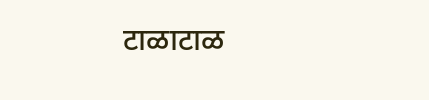टाळाटाळ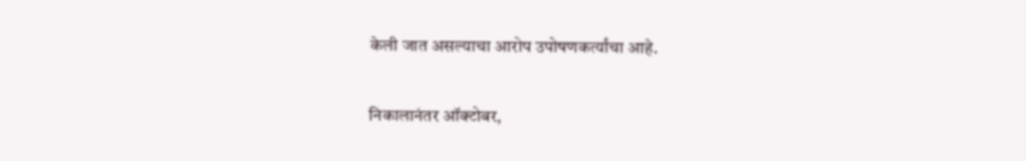केली जात असल्याचा आरोप उपोषणकर्त्यांचा आहे.

निकालानंतर ऑक्टोबर,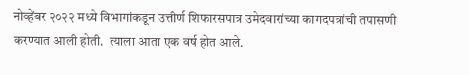नोव्हेंबर २०२२ मध्ये विभागांकडून उत्तीर्ण शिफारसपात्र उमेदवारांच्या कागदपत्रांची तपासणी करण्यात आली होती.  त्याला आता एक वर्ष होत आले.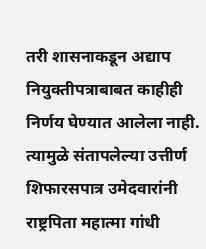तरी शासनाकडून अद्याप नियुक्तीपत्राबाबत काहीही निर्णय घेण्यात आलेला नाही. त्यामुळे संतापलेल्या उत्तीर्ण शिफारसपात्र उमेदवारांनी राष्ट्रपिता महात्मा गांधी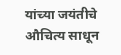यांच्या जयंतीचे औचित्य साधून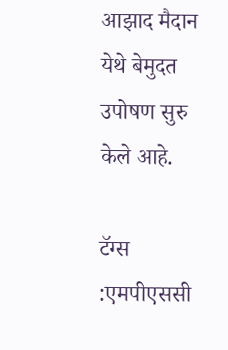आझाद मैदान येथे बेमुदत उपोषण सुरु केले आहे.

टॅग्स :एमपीएससी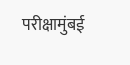परीक्षामुंबई